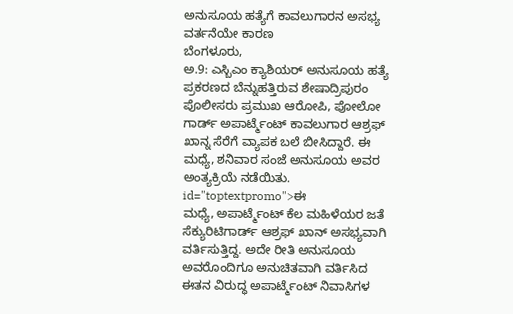ಅನುಸೂಯ ಹತ್ಯೆಗೆ ಕಾವಲುಗಾರನ ಅಸಭ್ಯ ವರ್ತನೆಯೇ ಕಾರಣ
ಬೆಂಗಳೂರು,
ಅ.9: ಎಸ್ಬಿಎಂ ಕ್ಯಾಶಿಯರ್ ಅನುಸೂಯ ಹತ್ಯೆ ಪ್ರಕರಣದ ಬೆನ್ನುಹತ್ತಿರುವ ಶೇಷಾದ್ರಿಪುರಂ ಪೊಲೀಸರು ಪ್ರಮುಖ ಆರೋಪಿ, ಪೋಲೋ ಗಾರ್ಡ್ ಅಪಾರ್ಟ್ಮೆಂಟ್ ಕಾವಲುಗಾರ ಆಶ್ರಫ್ ಖಾನ್ನ ಸೆರೆಗೆ ವ್ಯಾಪಕ ಬಲೆ ಬೀಸಿದ್ದಾರೆ. ಈ ಮಧ್ಯೆ, ಶನಿವಾರ ಸಂಜೆ ಅನುಸೂಯ ಅವರ ಅಂತ್ಯಕ್ರಿಯೆ ನಡೆಯಿತು. id="toptextpromo">ಈ
ಮಧ್ಯೆ, ಅಪಾರ್ಟ್ಮೆಂಟ್ ಕೆಲ ಮಹಿಳೆಯರ ಜತೆ ಸೆಕ್ಯುರಿಟಿಗಾರ್ಡ್ ಆಶ್ರಫ್ ಖಾನ್ ಅಸಭ್ಯವಾಗಿ ವರ್ತಿಸುತ್ತಿದ್ದ. ಅದೇ ರೀತಿ ಅನುಸೂಯ ಅವರೊಂದಿಗೂ ಅನುಚಿತವಾಗಿ ವರ್ತಿಸಿದ ಈತನ ವಿರುದ್ಧ ಅಪಾರ್ಟ್ಮೆಂಟ್ ನಿವಾಸಿಗಳ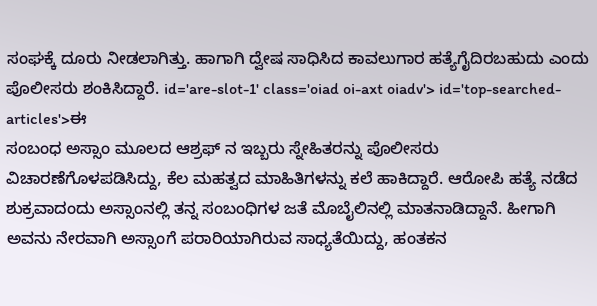ಸಂಘಕ್ಕೆ ದೂರು ನೀಡಲಾಗಿತ್ತು. ಹಾಗಾಗಿ ದ್ವೇಷ ಸಾಧಿಸಿದ ಕಾವಲುಗಾರ ಹತ್ಯೆಗೈದಿರಬಹುದು ಎಂದು ಪೊಲೀಸರು ಶಂಕಿಸಿದ್ದಾರೆ. id='are-slot-1' class='oiad oi-axt oiadv'> id='top-searched-articles'>ಈ
ಸಂಬಂಧ ಅಸ್ಸಾಂ ಮೂಲದ ಆಶ್ರಫ್ ನ ಇಬ್ಬರು ಸ್ನೇಹಿತರನ್ನು ಪೊಲೀಸರು ವಿಚಾರಣೆಗೊಳಪಡಿಸಿದ್ದು, ಕೆಲ ಮಹತ್ವದ ಮಾಹಿತಿಗಳನ್ನು ಕಲೆ ಹಾಕಿದ್ದಾರೆ. ಆರೋಪಿ ಹತ್ಯೆ ನಡೆದ ಶುಕ್ರವಾದಂದು ಅಸ್ಸಾಂನಲ್ಲಿ ತನ್ನ ಸಂಬಂಧಿಗಳ ಜತೆ ಮೊಬೈಲಿನಲ್ಲಿ ಮಾತನಾಡಿದ್ದಾನೆ. ಹೀಗಾಗಿ ಅವನು ನೇರವಾಗಿ ಅಸ್ಸಾಂಗೆ ಪರಾರಿಯಾಗಿರುವ ಸಾಧ್ಯತೆಯಿದ್ದು, ಹಂತಕನ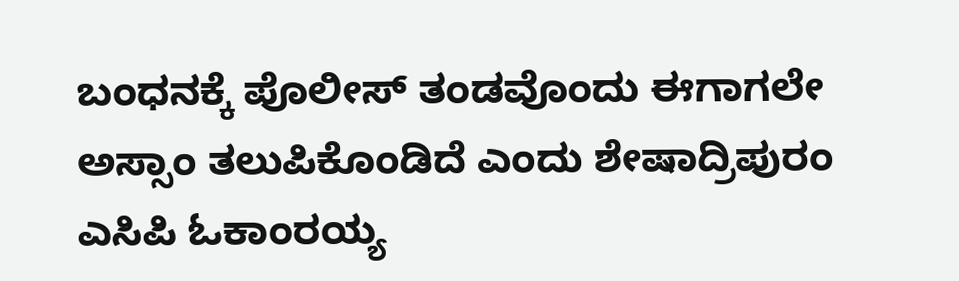ಬಂಧನಕ್ಕೆ ಪೊಲೀಸ್ ತಂಡವೊಂದು ಈಗಾಗಲೇ ಅಸ್ಸಾಂ ತಲುಪಿಕೊಂಡಿದೆ ಎಂದು ಶೇಷಾದ್ರಿಪುರಂ ಎಸಿಪಿ ಓಕಾಂರಯ್ಯ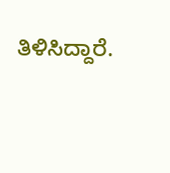ತಿಳಿಸಿದ್ದಾರೆ.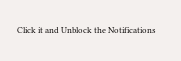Click it and Unblock the Notifications